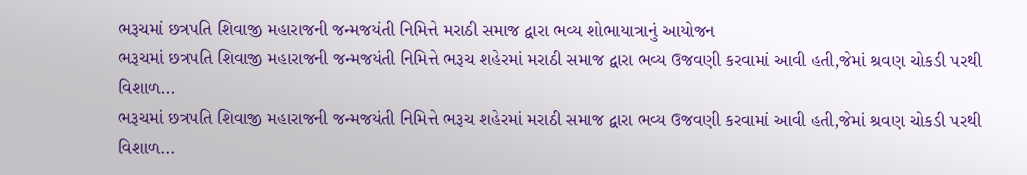ભરૂચમાં છત્રપતિ શિવાજી મહારાજની જન્મજયંતી નિમિત્તે મરાઠી સમાજ દ્વારા ભવ્ય શોભાયાત્રાનું આયોજન
ભરૂચમાં છત્રપતિ શિવાજી મહારાજની જન્મજયંતી નિમિત્તે ભરૂચ શહેરમાં મરાઠી સમાજ દ્વારા ભવ્ય ઉજવણી કરવામાં આવી હતી,જેમાં શ્રવણ ચોકડી પરથી વિશાળ...
ભરૂચમાં છત્રપતિ શિવાજી મહારાજની જન્મજયંતી નિમિત્તે ભરૂચ શહેરમાં મરાઠી સમાજ દ્વારા ભવ્ય ઉજવણી કરવામાં આવી હતી,જેમાં શ્રવણ ચોકડી પરથી વિશાળ...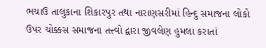ભચાઉ તાલુકાના શિકારપુર તથા નારાણસરીમાં હિન્દુ સમાજના લોકો ઉપર ચોક્કસ સમાજના તત્ત્વો દ્વારા જીવલેણ હુમલા કરાતાં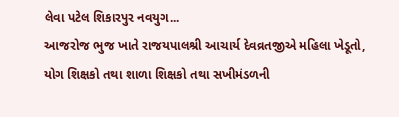લેવા પટેલ શિકારપુર નવયુગ...
આજરોજ ભુજ ખાતે રાજયપાલશ્રી આચાર્ય દેવવ્રતજીએ મહિલા ખેડૂતો, યોગ શિક્ષકો તથા શાળા શિક્ષકો તથા સખીમંડળની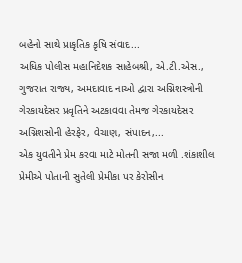બહેનો સાથે પ્રાકૃતિક કૃષિ સંવાદ...
અધિક પોલીસ મહાનિદેશક સાહેબશ્રી, એ.ટી.એસ., ગુજરાત રાજ્ય, અમદાવાદ નાઓ દ્વારા અગ્નિશસ્ત્રોની ગેરકાયદેસર પ્રવૃતિને અટકાવવા તેમજ ગેરકાયદેસર અગ્નિશસોની હેરફેર, વેચાણ, સંપાદન,...
એક યુવતીને પ્રેમ કરવા માટે મોતની સજા મળી .શંકાશીલ પ્રેમીએ પોતાની સુતેલી પ્રેમીકા પર કેરોસીન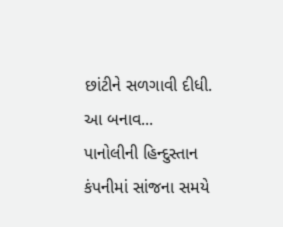છાંટીને સળગાવી દીધી. આ બનાવ...
પાનોલીની હિન્દુસ્તાન કંપનીમાં સાંજના સમયે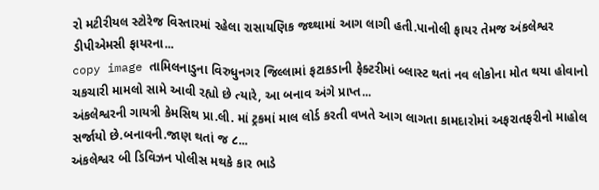રો મટીરીયલ સ્ટોરેજ વિસ્તારમાં રહેલા રાસાયણિક જથ્થામાં આગ લાગી હતી.પાનોલી ફાયર તેમજ અંકલેશ્વર ડીપીએમસી ફાયરના...
copy image તામિલનાડુના વિરુધુનગર જિલ્લામાં ફટાકડાની ફેક્ટરીમાં બ્લાસ્ટ થતાં નવ લોકોના મોત થયા હોવાનો ચકચારી મામલો સામે આવી રહ્યો છે ત્યારે, આ બનાવ અંગે પ્રાપ્ત...
અંકલેશ્વરની ગાયત્રી કેમસિથ પ્રા.લી. માં ટ્રકમાં માલ લોર્ડ કરતી વખતે આગ લાગતા કામદારોમાં અફરાતફરીનો માહોલ સર્જાયો છે.બનાવની.જાણ થતાં જ ૮...
અંકલેશ્વર બી ડિવિઝન પોલીસ મથકે કાર ભાડે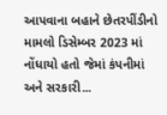આપવાના બહાને છેતરપીંડીનો મામલો ડિસેમ્બર 2023 માં નોંધાયો હતો જેમાં કંપનીમાં અને સરકારી...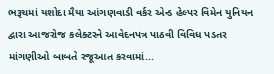ભરૂચમાં યશોદા મૈયા આંગણવાડી વર્કર એન્ડ હેલ્પર વિમેન યુનિયન દ્વારા આજરોજ કલેક્ટરને આવેદનપત્ર પાઠવી વિવિધ પડતર માંગણીઓ બાબતે રજૂઆત કરવામાં...